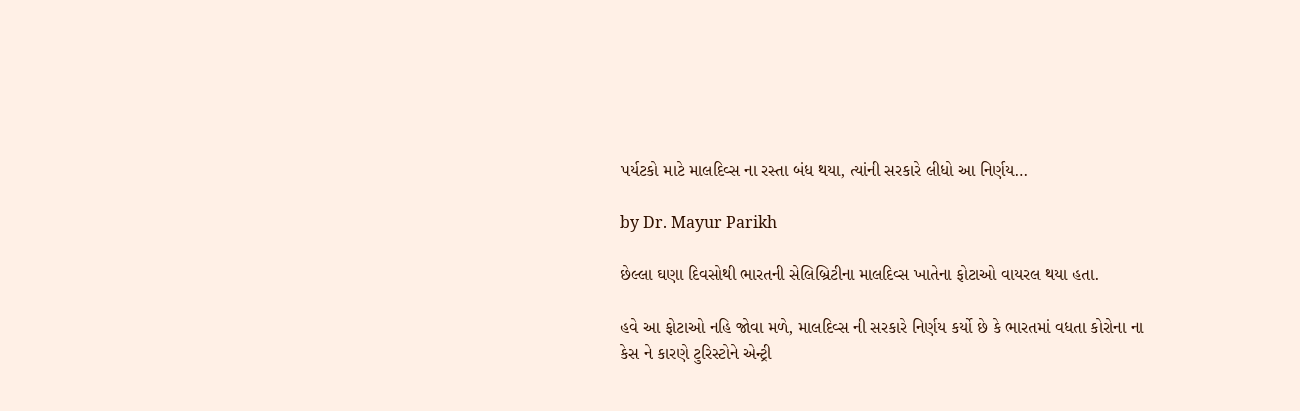પર્યટકો માટે માલદિવ્સ ના રસ્તા બંધ થયા, ત્યાંની સરકારે લીધો આ નિર્ણય…

by Dr. Mayur Parikh

છેલ્લા ઘણા દિવસોથી ભારતની સેલિબ્રિટીના માલદિવ્સ ખાતેના ફોટાઓ વાયરલ થયા હતા.

હવે આ ફોટાઓ નહિ જોવા મળે, માલદિવ્સ ની સરકારે નિર્ણય કર્યો છે કે ભારતમાં વધતા કોરોના ના કેસ ને કારણે ટુરિસ્ટોને એન્ટ્રી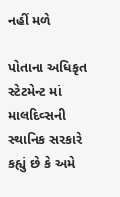નહીં મળે

પોતાના અધિકૃત સ્ટેટમેન્ટ માં માલદિવ્સની સ્થાનિક સરકારે કહ્યું છે કે અમે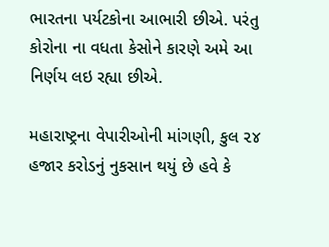ભારતના પર્યટકોના આભારી છીએ. પરંતુ કોરોના ના વધતા કેસોને કારણે અમે આ નિર્ણય લઇ રહ્યા છીએ.

મહારાષ્ટ્રના વેપારીઓની માંગણી, કુલ ૨૪ હજાર કરોડનું નુકસાન થયું છે હવે કે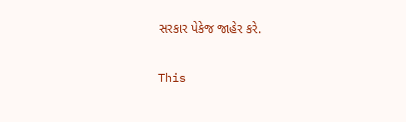સરકાર પેકેજ જાહેર કરે.

This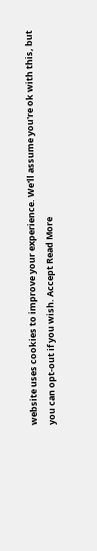website uses cookies to improve your experience. We'll assume you're ok with this, but you can opt-out if you wish. Accept Read More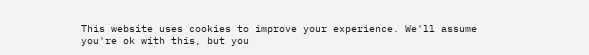This website uses cookies to improve your experience. We'll assume you're ok with this, but you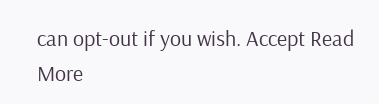can opt-out if you wish. Accept Read More